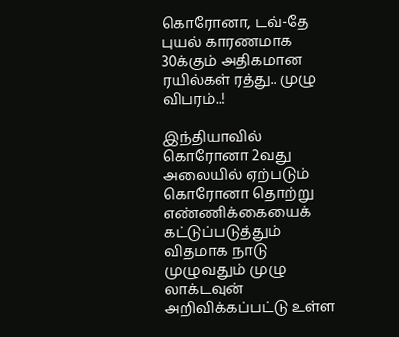கொரோனா, டவ்-தே புயல் காரணமாக 30க்கும் அதிகமான ரயில்கள் ரத்து.. முழு விபரம்..!

இந்தியாவில் கொரோனா 2வது அலையில் ஏற்படும் கொரோனா தொற்று எண்ணிக்கையைக் கட்டுப்படுத்தும் விதமாக நாடு முழுவதும் முழு லாக்டவுன் அறிவிக்கப்பட்டு உள்ள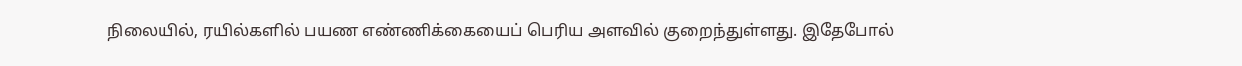நிலையில், ரயில்களில் பயண எண்ணிக்கையைப் பெரிய அளவில் குறைந்துள்ளது. இதேபோல்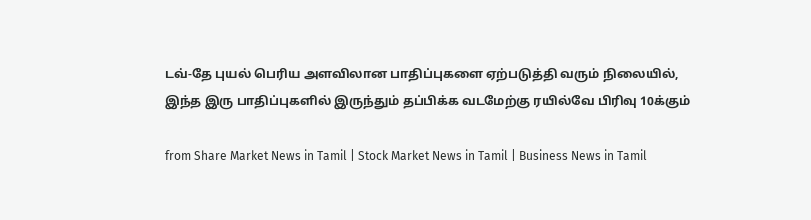டவ்-தே புயல் பெரிய அளவிலான பாதிப்புகளை ஏற்படுத்தி வரும் நிலையில், இந்த இரு பாதிப்புகளில் இருந்தும் தப்பிக்க வடமேற்கு ரயில்வே பிரிவு 10க்கும்

from Share Market News in Tamil | Stock Market News in Tamil | Business News in Tamil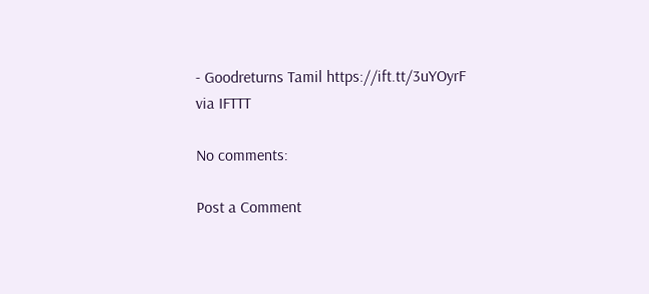- Goodreturns Tamil https://ift.tt/3uYOyrF
via IFTTT

No comments:

Post a Comment